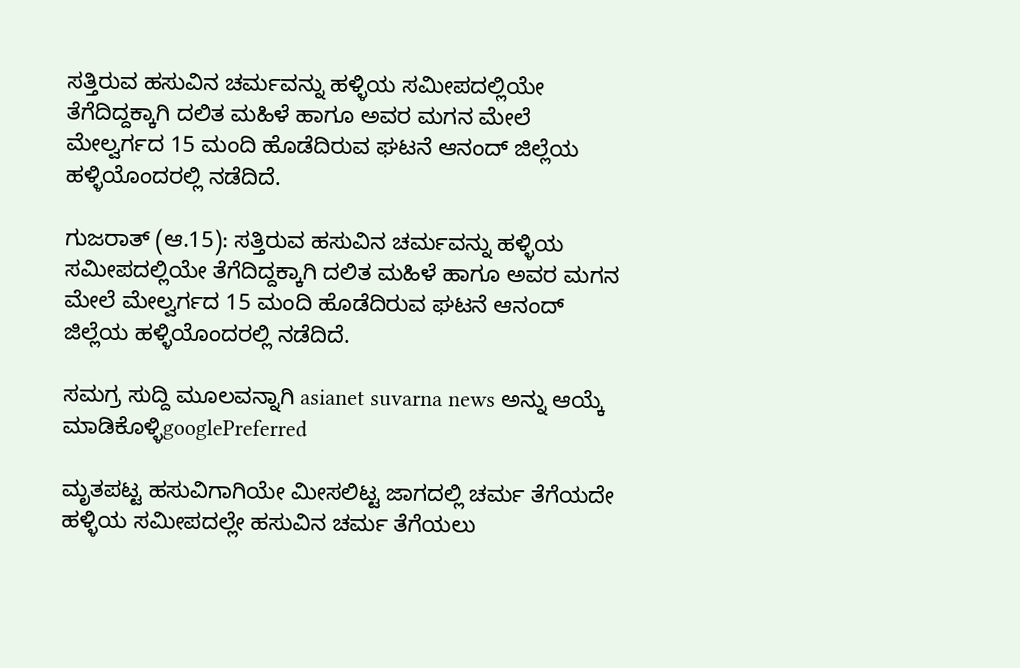ಸತ್ತಿರುವ ಹಸುವಿನ ಚರ್ಮವನ್ನು ಹಳ್ಳಿಯ ಸಮೀಪದಲ್ಲಿಯೇ ತೆಗೆದಿದ್ದಕ್ಕಾಗಿ ದಲಿತ ಮಹಿಳೆ ಹಾಗೂ ಅವರ ಮಗನ ಮೇಲೆ ಮೇಲ್ವರ್ಗದ 15 ಮಂದಿ ಹೊಡೆದಿರುವ ಘಟನೆ ಆನಂದ್ ಜಿಲ್ಲೆಯ ಹಳ್ಳಿಯೊಂದರಲ್ಲಿ ನಡೆದಿದೆ.

ಗುಜರಾತ್ (ಆ.15): ಸತ್ತಿರುವ ಹಸುವಿನ ಚರ್ಮವನ್ನು ಹಳ್ಳಿಯ ಸಮೀಪದಲ್ಲಿಯೇ ತೆಗೆದಿದ್ದಕ್ಕಾಗಿ ದಲಿತ ಮಹಿಳೆ ಹಾಗೂ ಅವರ ಮಗನ ಮೇಲೆ ಮೇಲ್ವರ್ಗದ 15 ಮಂದಿ ಹೊಡೆದಿರುವ ಘಟನೆ ಆನಂದ್ ಜಿಲ್ಲೆಯ ಹಳ್ಳಿಯೊಂದರಲ್ಲಿ ನಡೆದಿದೆ.

ಸಮಗ್ರ ಸುದ್ದಿ ಮೂಲವನ್ನಾಗಿ asianet suvarna news ಅನ್ನು ಆಯ್ಕೆ ಮಾಡಿಕೊಳ್ಳಿgooglePreferred

ಮೃತಪಟ್ಟ ಹಸುವಿಗಾಗಿಯೇ ಮೀಸಲಿಟ್ಟ ಜಾಗದಲ್ಲಿ ಚರ್ಮ ತೆಗೆಯದೇ ಹಳ್ಳಿಯ ಸಮೀಪದಲ್ಲೇ ಹಸುವಿನ ಚರ್ಮ ತೆಗೆಯಲು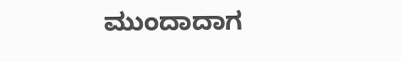ಮುಂದಾದಾಗ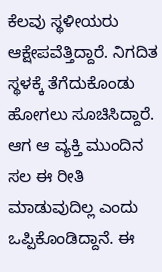ಕೆಲವು ಸ್ಥಳೀಯರು ಆಕ್ಷೇಪವೆತ್ತಿದ್ದಾರೆ. ನಿಗದಿತ ಸ್ಥಳಕ್ಕೆ ತೆಗೆದುಕೊಂಡು ಹೋಗಲು ಸೂಚಿಸಿದ್ದಾರೆ. ಆಗ ಆ ವ್ಯಕ್ತಿ ಮುಂದಿನ ಸಲ ಈ ರೀತಿ ಮಾಡುವುದಿಲ್ಲ ಎಂದು ಒಪ್ಪಿಕೊಂಡಿದ್ದಾನೆ. ಈ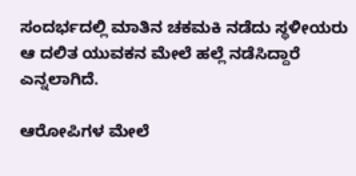ಸಂದರ್ಭದಲ್ಲಿ ಮಾತಿನ ಚಕಮಕಿ ನಡೆದು ಸ್ಥಳೀಯರು ಆ ದಲಿತ ಯುವಕನ ಮೇಲೆ ಹಲ್ಲೆ ನಡೆಸಿದ್ದಾರೆ ಎನ್ನಲಾಗಿದೆ.

ಆರೋಪಿಗಳ ಮೇಲೆ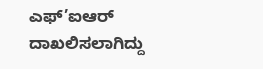ಎಫ್’ಐಆರ್ ದಾಖಲಿಸಲಾಗಿದ್ದು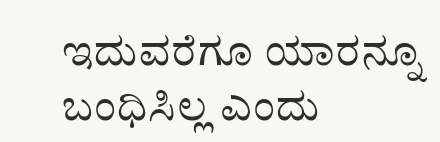ಇದುವರೆಗೂ ಯಾರನ್ನೂ ಬಂಧಿಸಿಲ್ಲ ಎಂದು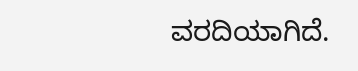ವರದಿಯಾಗಿದೆ.